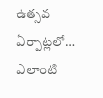ఉత్సవ ఏర్పాట్లలో… ఎలాంటి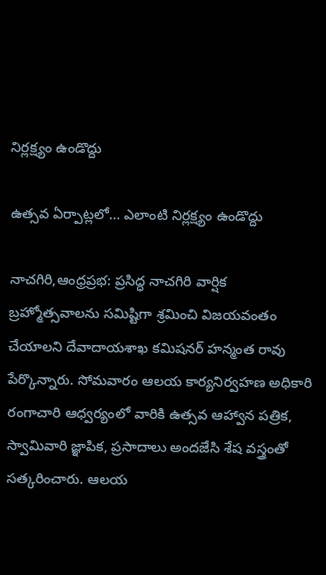నిర్లక్ష్యం ఉండొద్దు

ఉత్సవ ఏర్పాట్లలో… ఎలాంటి నిర్లక్ష్యం ఉండొద్దు

నాచగిరి,ఆంధ్రప్రభ: ప్రసిద్ధ నాచగిరి వార్షిక బ్రహ్మోత్సవాలను సమిష్టిగా శ్రమించి విజయవంతం చేయాలని దేవాదాయశాఖ కమిషనర్ హన్మంత రావు పేర్కొన్నారు. సోమవారం ఆలయ కార్యనిర్వహణ అధికారి రంగాచారి ఆధ్వర్యంలో వారికి ఉత్సవ ఆహ్వాన పత్రిక, స్వామివారి జ్ఞాపిక, ప్రసాదాలు అందజేసి శేష వస్త్రంతో సత్కరించారు. ఆలయ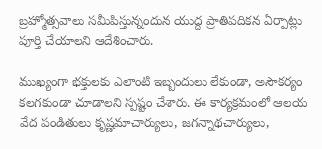బ్రహ్మోత్సవాలు సమీపిస్తున్నందున యుద్ద ప్రాతిపదికన ఏర్పాట్లు పూర్తి చేయాలని ఆదేశించారు.

ముఖ్యంగా భక్తులకు ఎలాంటి ఇబ్బందులు లేకుండా, అసౌకర్యం కలగకుండా చూడాలని స్పష్టం చేశారు. ఈ కార్యక్రమంలో ఆలయ వేద పండితులు కృష్ణమాచార్యులు, జగన్నాథచార్యులు,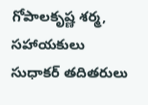గోపాలకృష్ణ శర్మ, సహాయకులు సుధాకర్ తదితరులు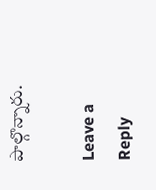పాల్గొన్నారు.

Leave a Reply